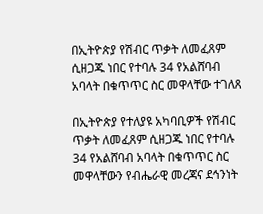በኢትዮጵያ የሽብር ጥቃት ለመፈጸም ሲዘጋጁ ነበር የተባሉ 34 የአልሸባብ አባላት በቁጥጥር ስር መዋላቸው ተገለጸ

በኢትዮጵያ የተለያዩ አካባቢዎች የሽብር ጥቃት ለመፈጸም ሲዘጋጁ ነበር የተባሉ 34 የአልሸባብ አባላት በቁጥጥር ስር መዋላቸውን የብሔራዊ መረጃና ደኅንነት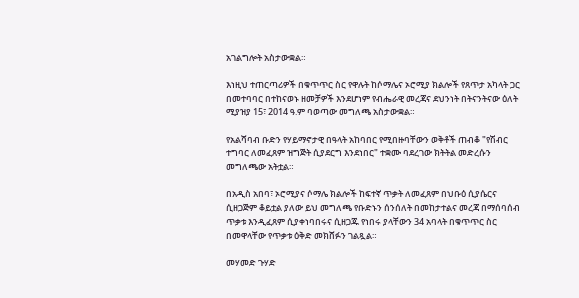አገልግሎት አስታውቋል።

እነዚህ ተጠርጣሪዎች በቁጥጥር ስር የዋሉት ከሶማሌና ኦሮሚያ ክልሎች የጸጥታ አካላት ጋር በመተባባር በተከናወኑ ዘመቻዎች እንደሆነም የብሔራዊ መረጃና ደህንነት በትናንትናው ዕለት ሚያዝያ 15፣ 2014 ዓ.ም ባወጣው መግለጫ አስታውቋል።

የአልሻባብ ቡድን የሃይማኖታዊ በዓላት አከባበር የሚበዙባቸውን ወቅቶች ጠብቆ "የሽብር ተግባር ለመፈጸም ዝግጅት ሲያደርግ እንደነበር" ተቋሙ ባደረገው ክትትል መድረሱን መግለጫው አትቷል።

በአዲስ አበባ፣ ኦሮሚያና ሶማሌ ክልሎች ከፍተኛ ጥቃት ለመፈጸም በህቡዕ ሲያሴርና ሲዘጋጅም ቆይቷል ያለው ይህ መግለጫ የቡድኑን ሰንሰለት በመከታተልና መረጃ በማሰባሰብ ጥቃቱ እንዲፈጸም ሲያቀነባበሩና ሲዘጋጁ የነበሩ ያላቸውን 34 አባላት በቁጥጥር ስር በመዋላቸው የጥቃቱ ዕቅድ መክሸፉን ገልጿል።

መሃመድ ጉሃድ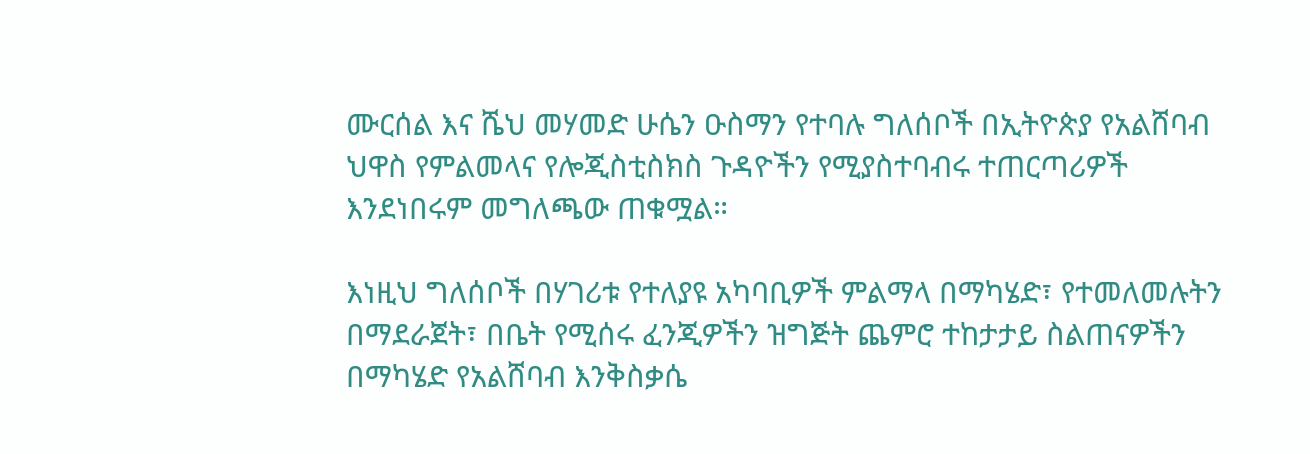ሙርሰል እና ሼህ መሃመድ ሁሴን ዑስማን የተባሉ ግለሰቦች በኢትዮጵያ የአልሸባብ ህዋስ የምልመላና የሎጂስቲስክስ ጉዳዮችን የሚያስተባብሩ ተጠርጣሪዎች እንደነበሩም መግለጫው ጠቁሟል።

እነዚህ ግለሰቦች በሃገሪቱ የተለያዩ አካባቢዎች ምልማላ በማካሄድ፣ የተመለመሉትን በማደራጀት፣ በቤት የሚሰሩ ፈንጂዎችን ዝግጅት ጨምሮ ተከታታይ ስልጠናዎችን በማካሄድ የአልሸባብ እንቅስቃሴ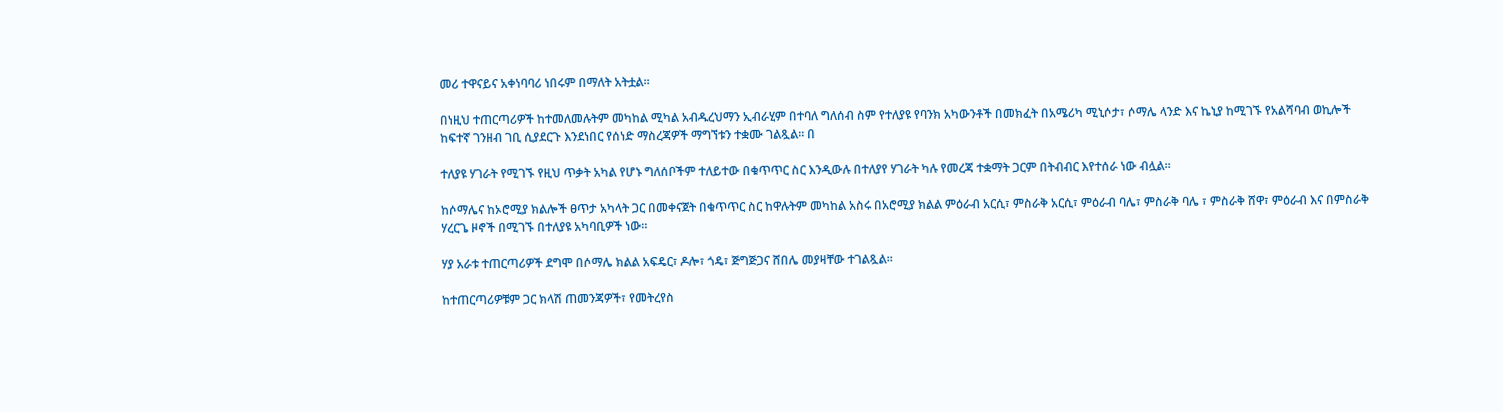መሪ ተዋናይና አቀነባባሪ ነበሩም በማለት አትቷል።

በነዚህ ተጠርጣሪዎች ከተመለመሉትም መካከል ሚካል አብዱረህማን ኢብራሂም በተባለ ግለሰብ ስም የተለያዩ የባንክ አካውንቶች በመክፈት በአሜሪካ ሚኒሶታ፣ ሶማሌ ላንድ እና ኬኒያ ከሚገኙ የአልሻባብ ወኪሎች ከፍተኛ ገንዘብ ገቢ ሲያደርጉ እንደነበር የሰነድ ማስረጃዎች ማግኘቱን ተቋሙ ገልጿል። በ

ተለያዩ ሃገራት የሚገኙ የዚህ ጥቃት አካል የሆኑ ግለሰቦችም ተለይተው በቁጥጥር ስር እንዲውሉ በተለያየ ሃገራት ካሉ የመረጃ ተቋማት ጋርም በትብብር እየተሰራ ነው ብሏል።

ከሶማሌና ከኦሮሚያ ክልሎች ፀጥታ አካላት ጋር በመቀናጀት በቁጥጥር ስር ከዋሉትም መካከል አስሩ በአሮሚያ ክልል ምዕራብ አርሲ፣ ምስራቅ አርሲ፣ ምዕራብ ባሌ፣ ምስራቅ ባሌ ፣ ምስራቅ ሸዋ፣ ምዕራብ እና በምስራቅ ሃረርጌ ዞኖች በሚገኙ በተለያዩ አካባቢዎች ነው።

ሃያ አራቱ ተጠርጣሪዎች ደግሞ በሶማሌ ክልል አፍዴር፣ ዶሎ፣ ጎዴ፣ ጅግጅጋና ሸበሌ መያዛቸው ተገልጿል።

ከተጠርጣሪዎቹም ጋር ክላሽ ጠመንጃዎች፣ የመትረየስ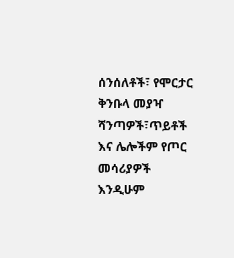ሰንሰለቶች፣ የሞርታር ቅንቡላ መያዣ ሻንጣዎች፣ጥይቶች እና ሌሎችም የጦር መሳሪያዎች እንዲሁም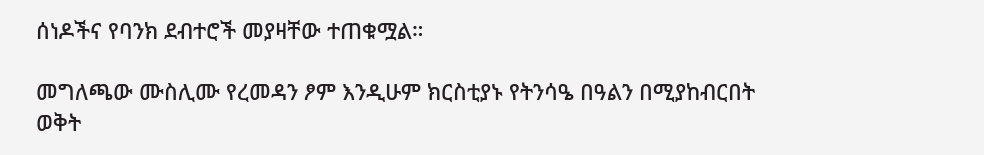ሰነዶችና የባንክ ደብተሮች መያዛቸው ተጠቁሟል።

መግለጫው ሙስሊሙ የረመዳን ፆም እንዲሁም ክርስቲያኑ የትንሳዔ በዓልን በሚያከብርበት ወቅት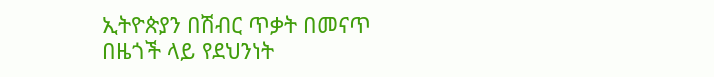ኢትዮጵያን በሽብር ጥቃት በመናጥ በዜጎች ላይ የደህንነት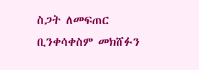ስጋት ለመፍጠር ቢንቀሳቀስም መክሸፉን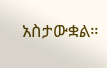አስታውቋል።